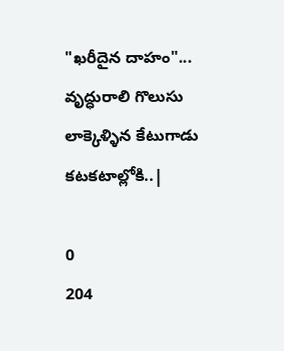"ఖరీదైన దాహం"... వృద్ధురాలి గొలుసు లాక్కెళ్ళిన కేటుగాడు కటకటాల్లోకి..|

0
204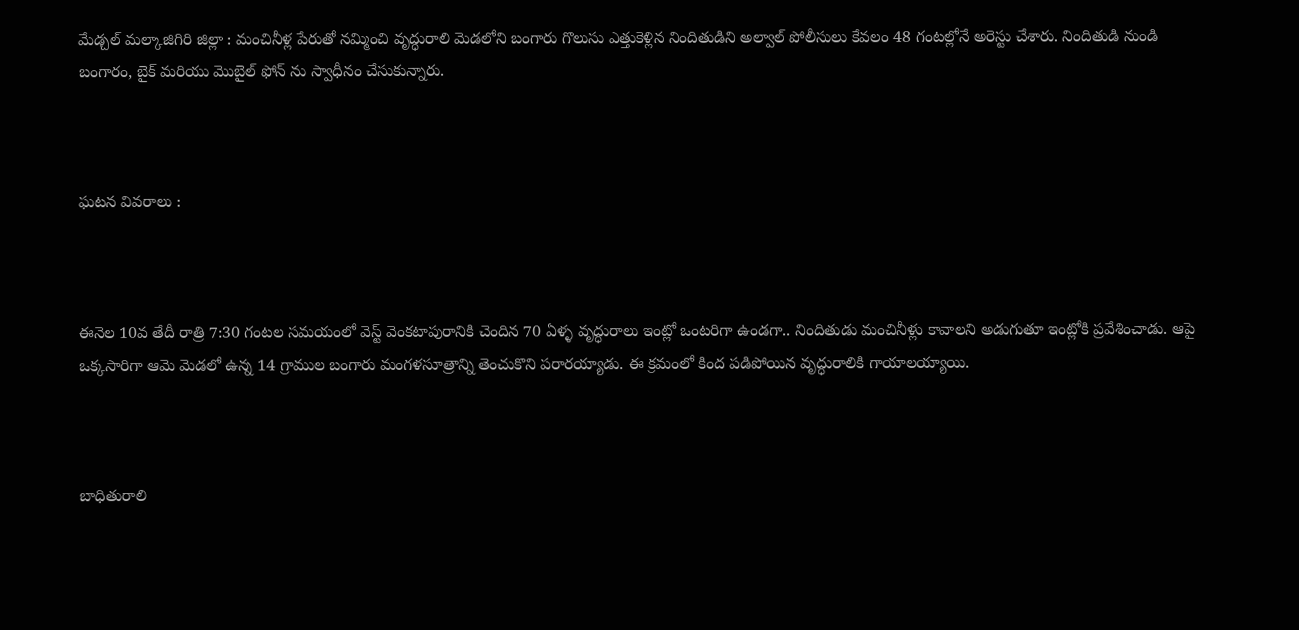మేడ్చల్ మల్కాజిగిరి జిల్లా : మంచినీళ్ల పేరుతో నమ్మించి వృద్ధురాలి మెడలోని బంగారు గొలుసు ఎత్తుకెళ్లిన నిందితుడిని అల్వాల్ పోలీసులు కేవలం 48 గంటల్లోనే అరెస్టు చేశారు. నిందితుడి నుండి బంగారం, బైక్ మరియు మొబైల్ ఫోన్ ను స్వాధీనం చేసుకున్నారు.



ఘటన వివరాలు :



ఈనెల 10వ తేదీ రాత్రి 7:30 గంటల సమయంలో వెస్ట్ వెంకటాపురానికి చెందిన 70 ఏళ్ళ వృద్ధురాలు ఇంట్లో ఒంటరిగా ఉండగా.. నిందితుడు మంచినీళ్లు కావాలని అడుగుతూ ఇంట్లోకి ప్రవేశించాడు. ఆపై ఒక్కసారిగా ఆమె మెడలో ఉన్న 14 గ్రాముల బంగారు మంగళసూత్రాన్ని తెంచుకొని పరారయ్యాడు. ఈ క్రమంలో కింద పడిపోయిన వృద్ధురాలికి గాయాలయ్యాయి.



బాధితురాలి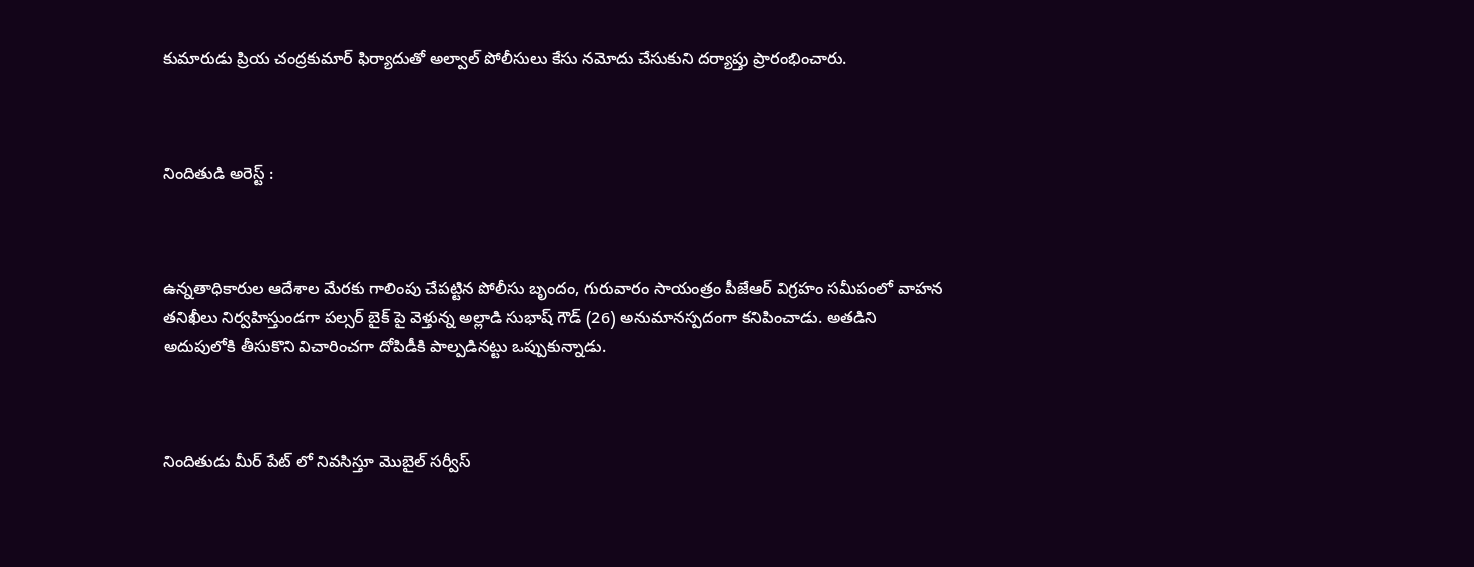కుమారుడు ప్రియ చంద్రకుమార్ ఫిర్యాదుతో అల్వాల్ పోలీసులు కేసు నమోదు చేసుకుని దర్యాప్తు ప్రారంభించారు.



నిందితుడి అరెస్ట్ :



ఉన్నతాధికారుల ఆదేశాల మేరకు గాలింపు చేపట్టిన పోలీసు బృందం, గురువారం సాయంత్రం పీజేఆర్ విగ్రహం సమీపంలో వాహన తనిఖీలు నిర్వహిస్తుండగా పల్సర్ బైక్ పై వెళ్తున్న అల్లాడి సుభాష్ గౌడ్ (26) అనుమానస్పదంగా కనిపించాడు. అతడిని అదుపులోకి తీసుకొని విచారించగా దోపిడీకి పాల్పడినట్టు ఒప్పుకున్నాడు.



నిందితుడు మీర్ పేట్ లో నివసిస్తూ మొబైల్ సర్వీస్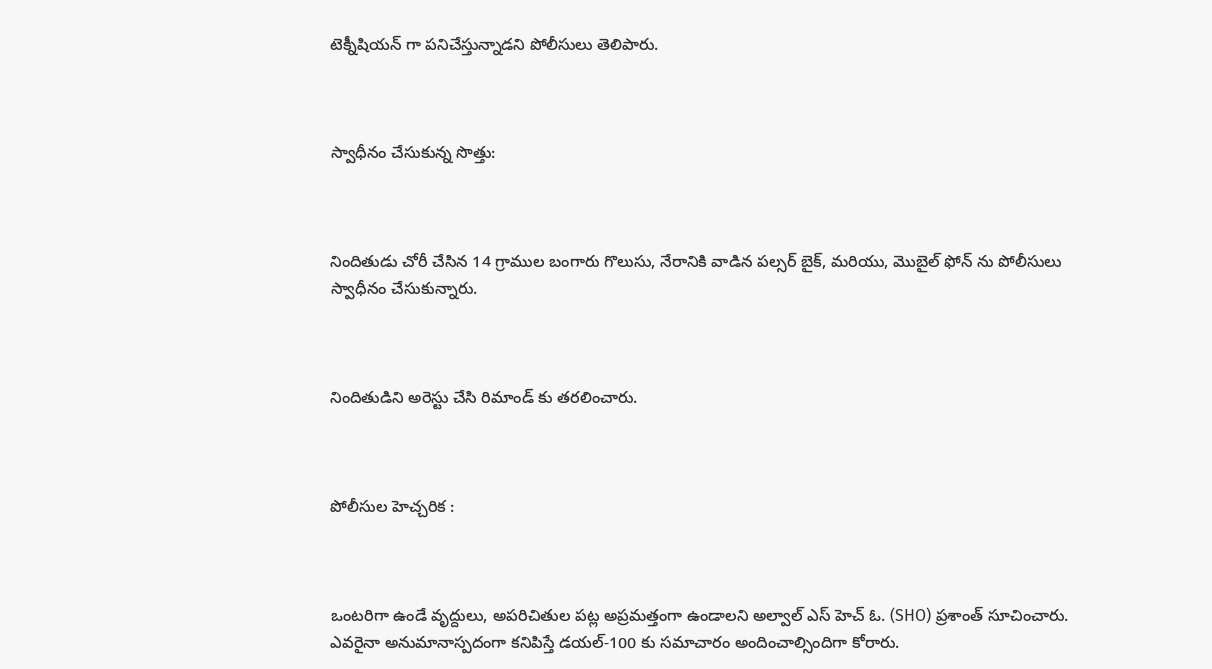టెక్నీషియన్ గా పనిచేస్తున్నాడని పోలీసులు తెలిపారు.



స్వాధీనం చేసుకున్న సొత్తు:



నిందితుడు చోరీ చేసిన 14 గ్రాముల బంగారు గొలుసు, నేరానికి వాడిన పల్సర్ బైక్, మరియు, మొబైల్ ఫోన్ ను పోలీసులు స్వాధీనం చేసుకున్నారు.



నిందితుడిని అరెస్టు చేసి రిమాండ్ కు తరలించారు.



పోలీసుల హెచ్చరిక :



ఒంటరిగా ఉండే వృద్దులు, అపరిచితుల పట్ల అప్రమత్తంగా ఉండాలని అల్వాల్ ఎస్ హెచ్ ఓ. (SHO) ప్రశాంత్ సూచించారు. ఎవరైనా అనుమానాస్పదంగా కనిపిస్తే డయల్-100 కు సమాచారం అందించాల్సిందిగా కోరారు.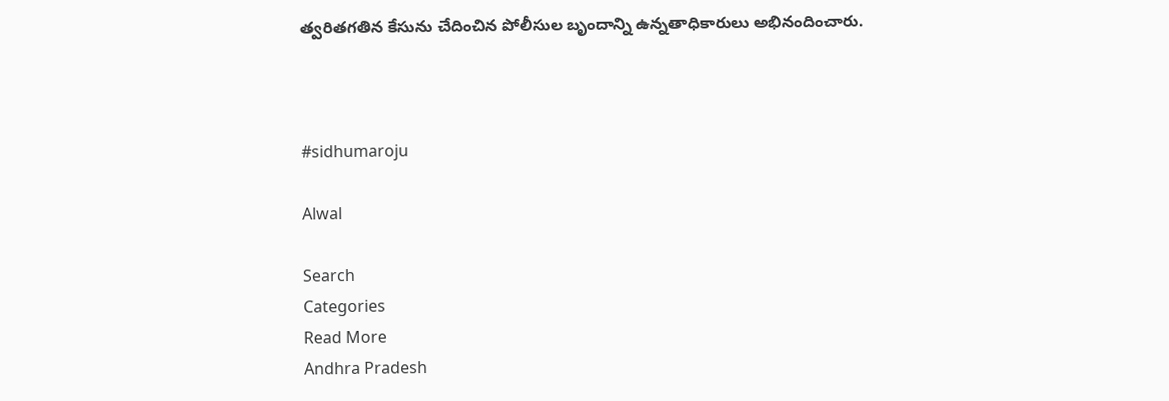త్వరితగతిన కేసును చేదించిన పోలీసుల బృందాన్ని ఉన్నతాధికారులు అభినందించారు.



#sidhumaroju

Alwal

Search
Categories
Read More
Andhra Pradesh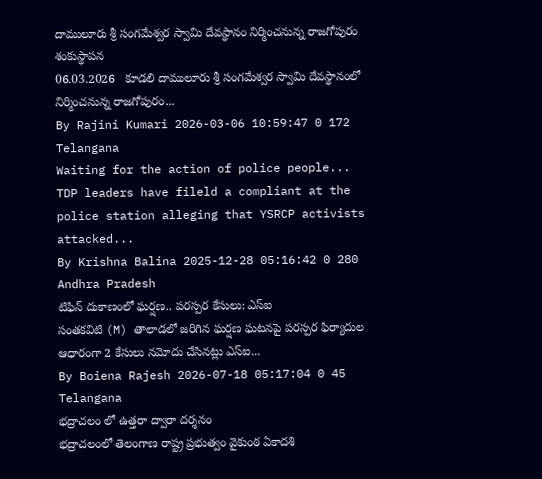దాములూరు శ్రీ సంగమేశ్వర స్వామి దేవస్థానం నిర్మించనున్న రాజగోపురం శంకుస్థాపన
06.03.2026   కూడలి దాములూరు శ్రీ సంగమేశ్వర స్వామి దేవస్థానంలో నిర్మించనున్న రాజగోపురం...
By Rajini Kumari 2026-03-06 10:59:47 0 172
Telangana
Waiting for the action of police people...
TDP leaders have fileld a compliant at the police station alleging that YSRCP activists attacked...
By Krishna Balina 2025-12-28 05:16:42 0 280
Andhra Pradesh
టిఫిన్ దుకాణంలో ఘర్షణ.. పరస్పర కేసులు: ఎస్ఐ
సంతకవిటి (M) తాలాడలో జరిగిన ఘర్షణ ఘటనపై పరస్పర ఫిర్యాదుల ఆధారంగా 2 కేసులు నమోదు చేసినట్లు ఎస్ఐ...
By Boiena Rajesh 2026-07-18 05:17:04 0 45
Telangana
భద్రాచలం లో ఉత్తరా ద్వారా దర్శనం
భద్రాచలంలో తెలంగాణ రాష్ట్ర ప్రభుత్వం వైకుంఠ ఏకాదశి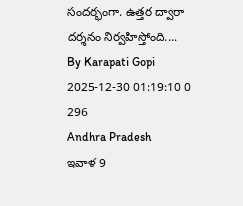సందర్భంగా. ఉత్తర ద్వారా దర్శనం నిర్వహిస్తోంది....
By Karapati Gopi 2025-12-30 01:19:10 0 296
Andhra Pradesh
ఇవాళ 9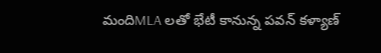మందిMLA లతో భేటీ కానున్న పవన్ కళ్యాణ్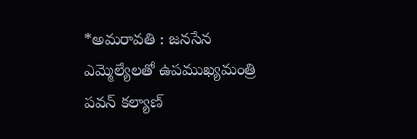*అమరావతి : జనసేన ఎమ్మెల్యేలతో ఉపముఖ్యమంత్రి పవన్‌ కల్యాణ్‌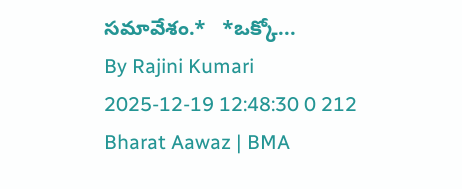సమావేశం.*   *ఒక్కో...
By Rajini Kumari 2025-12-19 12:48:30 0 212
Bharat Aawaz | BMA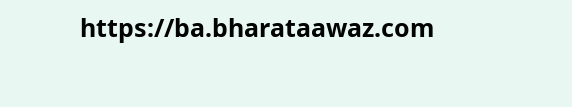https://ba.bharataawaz.com